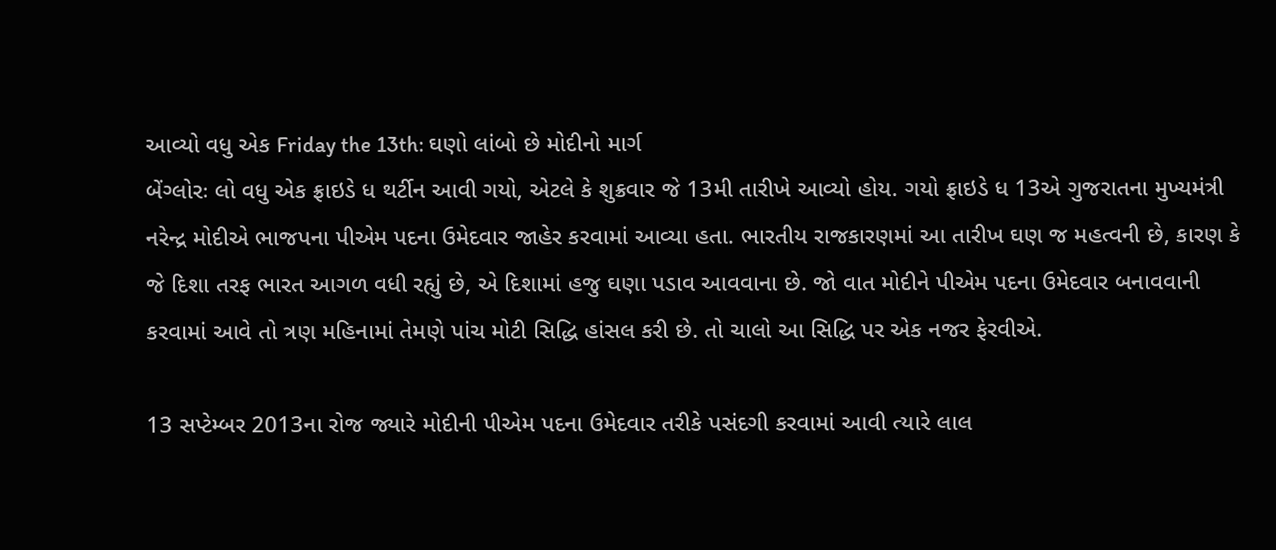આવ્યો વધુ એક Friday the 13th: ઘણો લાંબો છે મોદીનો માર્ગ
બેંગ્લોરઃ લો વધુ એક ફ્રાઇડે ધ થર્ટીન આવી ગયો, એટલે કે શુક્રવાર જે 13મી તારીખે આવ્યો હોય. ગયો ફ્રાઇડે ધ 13એ ગુજરાતના મુખ્યમંત્રી નરેન્દ્ર મોદીએ ભાજપના પીએમ પદના ઉમેદવાર જાહેર કરવામાં આવ્યા હતા. ભારતીય રાજકારણમાં આ તારીખ ઘણ જ મહત્વની છે, કારણ કે જે દિશા તરફ ભારત આગળ વધી રહ્યું છે, એ દિશામાં હજુ ઘણા પડાવ આવવાના છે. જો વાત મોદીને પીએમ પદના ઉમેદવાર બનાવવાની કરવામાં આવે તો ત્રણ મહિનામાં તેમણે પાંચ મોટી સિદ્ધિ હાંસલ કરી છે. તો ચાલો આ સિદ્ધિ પર એક નજર ફેરવીએ.

13 સપ્ટેમ્બર 2013ના રોજ જ્યારે મોદીની પીએમ પદના ઉમેદવાર તરીકે પસંદગી કરવામાં આવી ત્યારે લાલ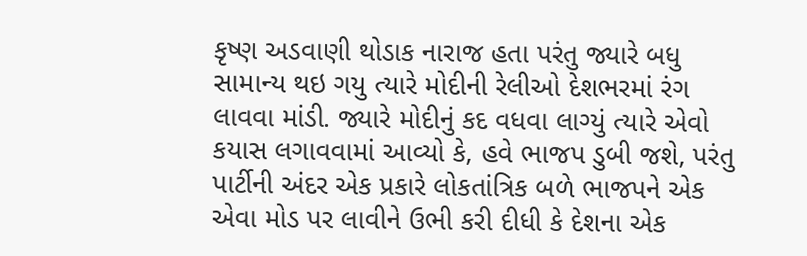કૃષ્ણ અડવાણી થોડાક નારાજ હતા પરંતુ જ્યારે બધુ સામાન્ય થઇ ગયુ ત્યારે મોદીની રેલીઓ દેશભરમાં રંગ લાવવા માંડી. જ્યારે મોદીનું કદ વધવા લાગ્યું ત્યારે એવો કયાસ લગાવવામાં આવ્યો કે, હવે ભાજપ ડુબી જશે, પરંતુ પાર્ટીની અંદર એક પ્રકારે લોકતાંત્રિક બળે ભાજપને એક એવા મોડ પર લાવીને ઉભી કરી દીધી કે દેશના એક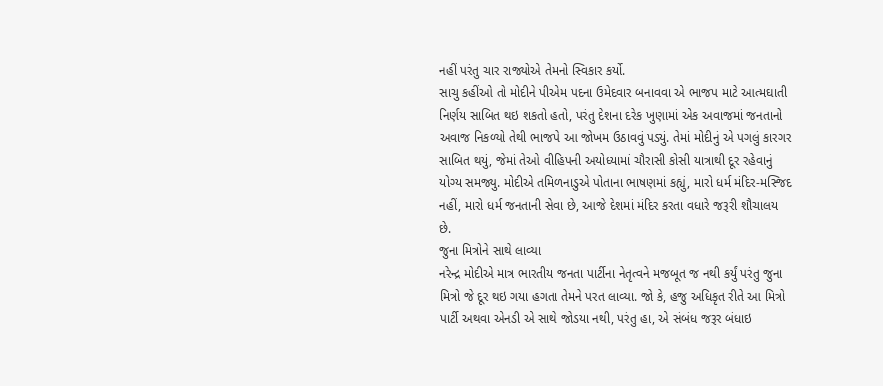નહીં પરંતુ ચાર રાજ્યોએ તેમનો સ્વિકાર કર્યો.
સાચુ કહીંઓ તો મોદીને પીએમ પદના ઉમેદવાર બનાવવા એ ભાજપ માટે આત્મઘાતી નિર્ણય સાબિત થઇ શકતો હતો, પરંતુ દેશના દરેક ખુણામાં એક અવાજમાં જનતાનો અવાજ નિકળ્યો તેથી ભાજપે આ જોખમ ઉઠાવવું પડ્યું. તેમાં મોદીનું એ પગલું કારગર સાબિત થયું, જેમાં તેઓ વીહિપની અયોધ્યામાં ચૌરાસી કોસી યાત્રાથી દૂર રહેવાનું યોગ્ય સમજ્યુ. મોદીએ તમિળનાડુએ પોતાના ભાષણમાં કહ્યું, મારો ધર્મ મંદિર-મસ્જિદ નહીં, મારો ધર્મ જનતાની સેવા છે, આજે દેશમાં મંદિર કરતા વધારે જરૂરી શૌચાલય છે.
જુના મિત્રોને સાથે લાવ્યા
નરેન્દ્ર મોદીએ માત્ર ભારતીય જનતા પાર્ટીના નેતૃત્વને મજબૂત જ નથી કર્યું પરંતુ જુના મિત્રો જે દૂર થઇ ગયા હગતા તેમને પરત લાવ્યા. જો કે, હજુ અધિકૃત રીતે આ મિત્રો પાર્ટી અથવા એનડી એ સાથે જોડયા નથી, પરંતુ હા, એ સંબંધ જરૂર બંધાઇ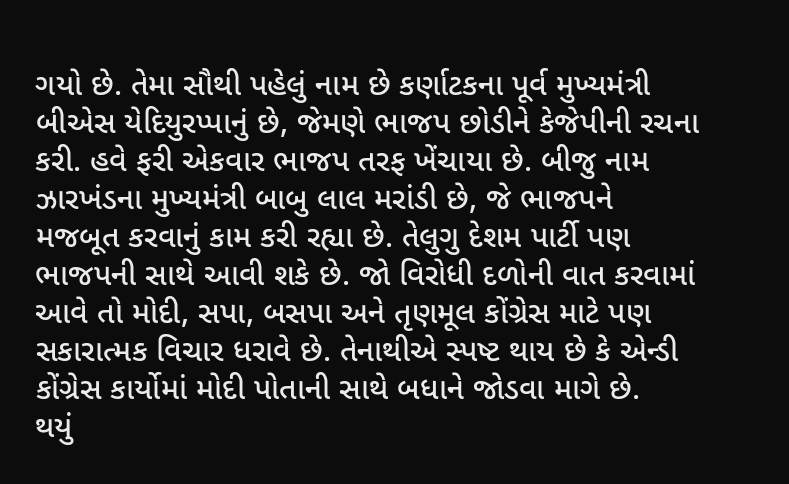ગયો છે. તેમા સૌથી પહેલું નામ છે કર્ણાટકના પૂર્વ મુખ્યમંત્રી બીએસ યેદિયુરપ્પાનું છે, જેમણે ભાજપ છોડીને કેજેપીની રચના કરી. હવે ફરી એકવાર ભાજપ તરફ ખેંચાયા છે. બીજુ નામ ઝારખંડના મુખ્યમંત્રી બાબુ લાલ મરાંડી છે, જે ભાજપને મજબૂત કરવાનું કામ કરી રહ્યા છે. તેલુગુ દેશમ પાર્ટી પણ ભાજપની સાથે આવી શકે છે. જો વિરોધી દળોની વાત કરવામાં આવે તો મોદી, સપા, બસપા અને તૃણમૂલ કોંગ્રેસ માટે પણ સકારાત્મક વિચાર ધરાવે છે. તેનાથીએ સ્પષ્ટ થાય છે કે એન્ડી કોંગ્રેસ કાર્યોમાં મોદી પોતાની સાથે બધાને જોડવા માગે છે.
થયું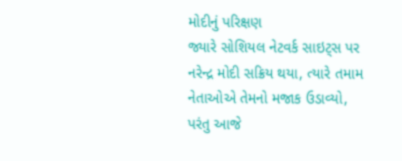મોદીનું પરિક્ષણ
જ્યારે સોશિયલ નેટવર્ક સાઇટ્સ પર નરેન્દ્ર મોદી સક્રિય થયા, ત્યારે તમામ નેતાઓએ તેમનો મજાક ઉડાવ્યો, પરંતુ આજે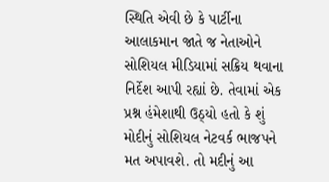સ્થિતિ એવી છે કે પાર્ટીના આલાકમાન જાતે જ નેતાઓને સોશિયલ મીડિયામાં સક્રિય થવાના નિર્દેશ આપી રહ્યાં છે. તેવામાં એક પ્રશ્ન હંમેશાથી ઉઠ્યો હતો કે શું મોદીનું સોશિયલ નેટવર્ક ભાજપને મત અપાવશે. તો મદીનું આ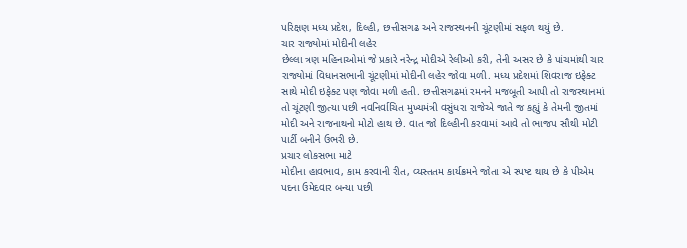પરિક્ષણ મધ્ય પ્રદેશ, દિલ્હી, છત્તીસગઢ અને રાજસ્થનની ચૂંટણીમાં સફળ થયું છે.
ચાર રાજ્યોમાં મોદીની લહેર
છેલ્લા ત્રણ મહિનાઓમાં જે પ્રકારે નરેન્દ્ર મોદીએ રેલીઓ કરી, તેની અસર છે કે પાંચમાંથી ચાર રાજ્યોમાં વિધાનસભાની ચૂંટણીમાં મોદીની લહેર જોવા મળી. મધ્ય પ્રદેશમાં શિવરાજ ઇફેક્ટ સાથે મોદી ઇફેક્ટ પણ જોવા મળી હતી. છત્તીસગઢમાં રમનને મજબૂતી આપી તો રાજસ્થાનમાં તો ચૂંટણી જીત્યા પછી નવનિર્વાચિત મુખ્યમંત્રી વસુંધરા રાજેએ જાતે જ કહ્યું કે તેમની જીતમાં મોદી અને રાજનાથનો મોટો હાથ છે. વાત જો દિલ્હીની કરવામાં આવે તો ભાજપ સૌથી મોટી પાર્ટી બનીને ઉભરી છે.
પ્રચાર લોકસભા માટે
મોદીના હાવભાવ, કામ કરવાની રીત, વ્યસ્તતમ કાર્યક્રમને જોતા એ સ્પષ્ટ થાય છે કે પીએમ પદના ઉમેદવાર બન્યા પછી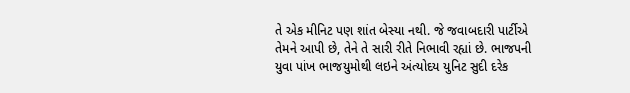તે એક મીનિટ પણ શાંત બેસ્યા નથી. જે જવાબદારી પાર્ટીએ તેમને આપી છે, તેને તે સારી રીતે નિભાવી રહ્યાં છે. ભાજપની યુવા પાંખ ભાજયુમોથી લઇને અંત્યોદય યુનિટ સુદી દરેક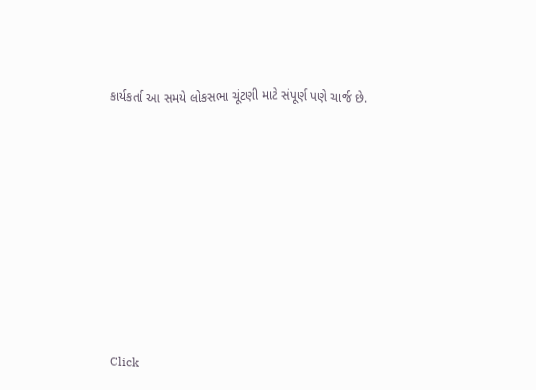કાર્યકર્તા આ સમયે લોકસભા ચૂંટણી માટે સંપૂર્ણ પણે ચાર્જ છે.












Click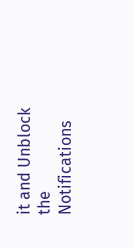it and Unblock the Notifications